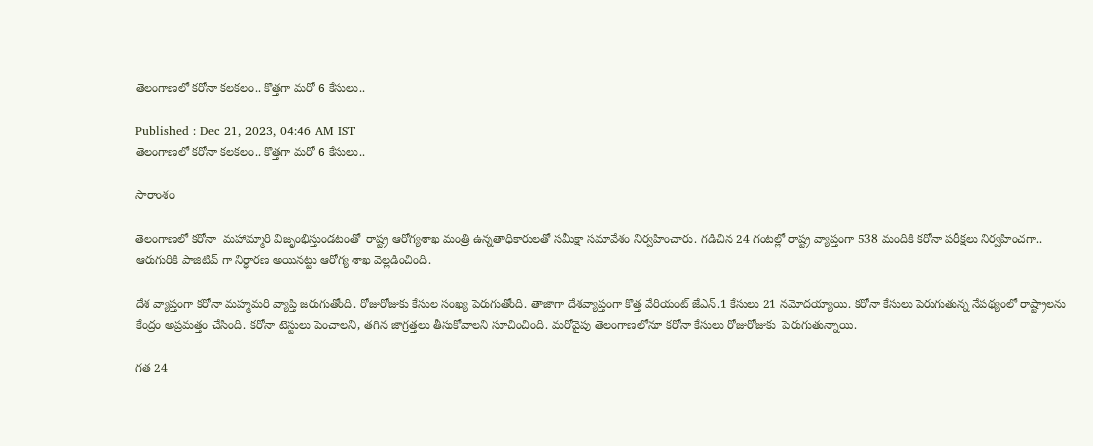తెలంగాణలో కరోనా కలకలం.. కొత్తగా మరో 6 కేసులు..

Published : Dec 21, 2023, 04:46 AM IST
తెలంగాణలో కరోనా కలకలం.. కొత్తగా మరో 6 కేసులు..

సారాంశం

తెలంగాణలో కరోనా  మహామ్మారి విజృంభిస్తుండటంతో  రాష్ట్ర ఆరోగ్యశాఖ మంత్రి ఉన్నతాధికారులతో సమీక్షా సమావేశం నిర్వహించారు. గడిచిన 24 గంటల్లో రాష్ట్ర వ్యాప్తంగా 538 మందికి కరోనా పరీక్షలు నిర్వహించగా.. ఆరుగురికి పాజిటివ్ గా నిర్ధారణ అయినట్టు ఆరోగ్య శాఖ వెల్లడించింది.

దేశ వ్యాప్తంగా కరోనా మహ్మమరి వ్యాప్తి జరుగుతోంది. రోజురోజుకు కేసుల సంఖ్య పెరుగుతోంది. తాజాగా దేశవ్యాప్తంగా కొత్త వేరియంట్ జేఎన్.1 కేసులు 21 నమోదయ్యాయి. కరోనా కేసులు పెరుగుతున్న నేపథ్యంలో రాష్ట్రాలను కేంద్రం అప్రమత్తం చేసింది. కరోనా టెస్టులు పెంచాలని, తగిన జాగ్రత్తలు తీసుకోవాలని సూచించింది. మరోవైపు తెలంగాణలోనూ కరోనా కేసులు రోజురోజుకు  పెరుగుతున్నాయి.

గత 24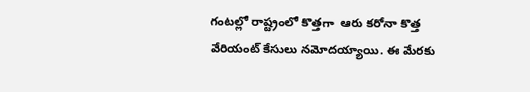గంటల్లో రాష్ట్రంలో కొత్తగా  ఆరు కరోనా కొత్త వేరియంట్ కేసులు నమోదయ్యాయి. ఈ మేరకు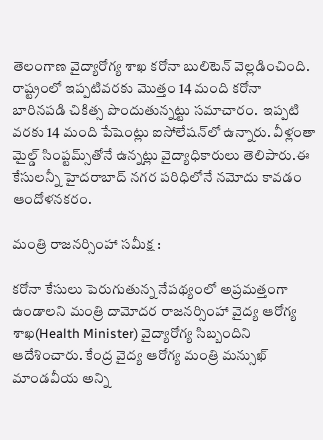తెలంగాణ వైద్యారోగ్య శాఖ కరోనా బులిటెన్‌ వెల్లడించింది. రాష్ట్రంలో ఇప్పటివరకు మొత్తం 14 మంది కరోనా బారినపడి చికిత్స పొందుతున్నట్టు సమాచారం.  ఇప్పటి వరకు 14 మంది పేషెంట్లు ఐసోలేషన్‌లో ఉన్నారు. వీళ్లంతా మైల్డ్ సింప్టమ్స్‌తోనే ఉన్నట్లు వైద్యాధికారులు తెలిపారు.ఈ కేసులన్నీ హైదరాబాద్ నగర పరిధిలోనే నమోదు కావడం ఆందోళనకరం.

మంత్రి రాజనర్సింహా సమీక్ష :

కరోనా కేసులు పెరుగుతున్న నేపథ్యంలో అప్రమత్తంగా ఉండాలని మంత్రి దామోదర రాజనర్సింహా వైద్య ఆరోగ్య శాఖ(Health Minister) వైద్యారోగ్య సిబ్బందిని ఆదేశించారు. కేంద్ర వైద్య ఆరోగ్య మంత్రి మన్సుఖ్ మాండవీయ అన్ని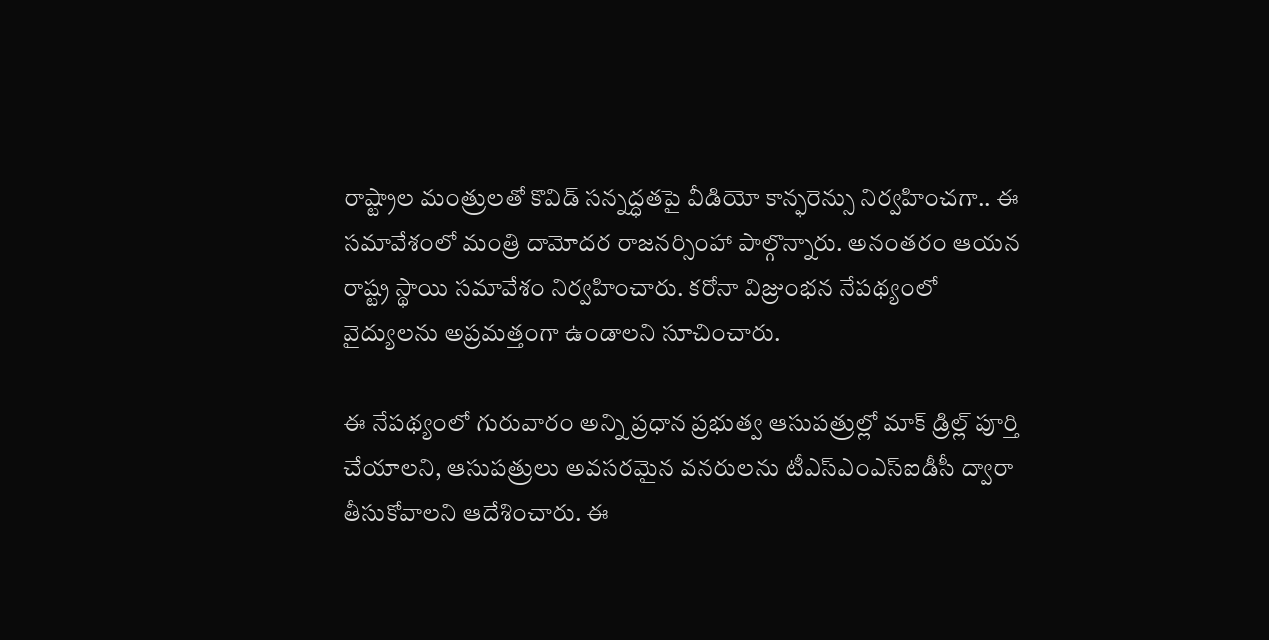రాష్ట్రాల మంత్రులతో కొవిడ్ సన్నద్ధతపై వీడియో కాన్ఫరెన్సు నిర్వహించగా.. ఈ సమావేశంలో మంత్రి దామోదర రాజనర్సింహా పాల్గొన్నారు. అనంతరం ఆయన రాష్ట్ర స్థాయి సమావేశం నిర్వహించారు. కరోనా విజ్రుంభన నేపథ్యంలో వైద్యులను అప్రమత్తంగా ఉండాలని సూచించారు.

ఈ నేపథ్యంలో గురువారం అన్ని ప్రధాన ప్రభుత్వ ఆసుపత్రుల్లో మాక్ డ్రిల్ల్ పూర్తి చేయాలని, ఆసుపత్రులు అవసరమైన వనరులను టీఎస్ఎంఎస్ఐడీసీ ద్వారా తీసుకోవాలని ఆదేశించారు. ఈ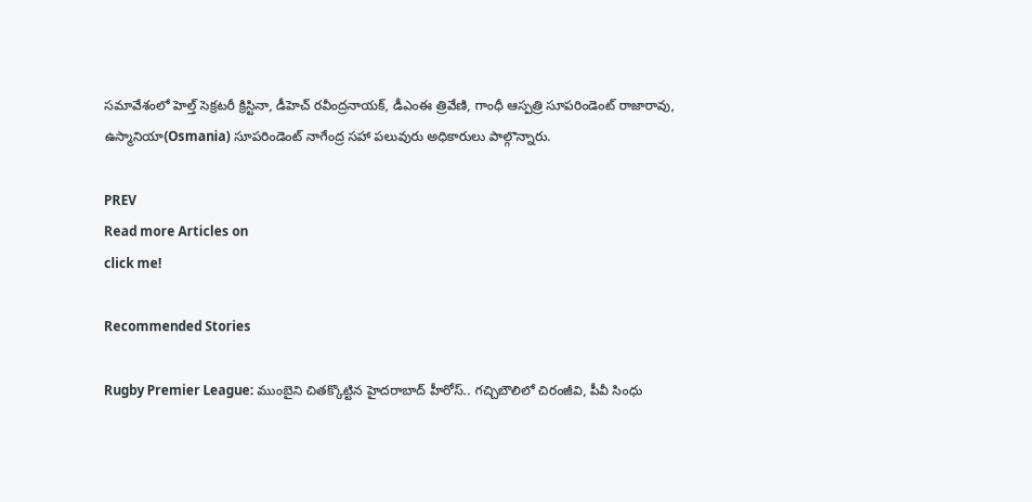సమావేశంలో హెల్త్ సెక్రటరీ క్రిస్టినా, డీహెచ్ రవీంద్రనాయక్, డీఎంఈ త్రివేణి, గాంధీ ఆస్పత్రి సూపరిండెంట్ రాజారావు, ఉస్మానియా(Osmania) సూపరిండెంట్ నాగేంద్ర సహా పలువురు అధికారులు పాల్గొన్నారు.

PREV
Read more Articles on
click me!

Recommended Stories

Rugby Premier League: ముంబైని చితక్కొట్టిన హైదరాబాద్ హీరోస్.. గచ్చిబౌలిలో చిరంజీవి, పీవీ సింధు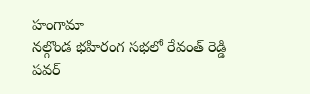హంగామా
నల్గొండ భహిరంగ సభలో రేవంత్ రెడ్డి పవర్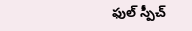ఫుల్ స్పీచ్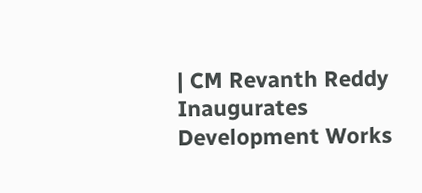| CM Revanth Reddy Inaugurates Development Works